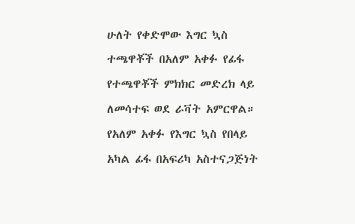ሁለት የቀድሞው እግር ኳስ ተጫዋቾች በአለም አቀፉ የፊፋ የተጫዋቾች ምክክር መድረክ ላይ ለመሳተፍ ወደ ራቫት አምርዋል።
የአለም አቀፉ የእግር ኳስ የበላይ አካል ፊፋ በአፍሪካ አስተናጋጅነት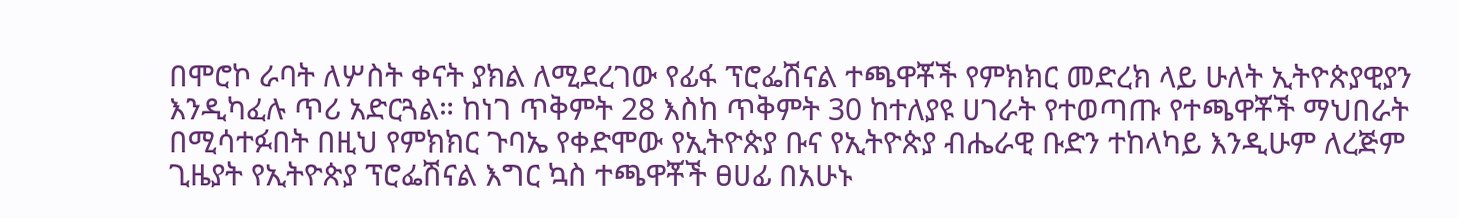በሞሮኮ ራባት ለሦስት ቀናት ያክል ለሚደረገው የፊፋ ፕሮፌሽናል ተጫዋቾች የምክክር መድረክ ላይ ሁለት ኢትዮጵያዊያን እንዲካፈሉ ጥሪ አድርጓል። ከነገ ጥቅምት 28 እስከ ጥቅምት 30 ከተለያዩ ሀገራት የተወጣጡ የተጫዋቾች ማህበራት በሚሳተፉበት በዚህ የምክክር ጉባኤ የቀድሞው የኢትዮጵያ ቡና የኢትዮጵያ ብሔራዊ ቡድን ተከላካይ እንዲሁም ለረጅም ጊዜያት የኢትዮጵያ ፕሮፌሽናል እግር ኳስ ተጫዋቾች ፀሀፊ በአሁኑ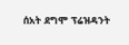ሰአት ደግሞ ፕሬዝዳንት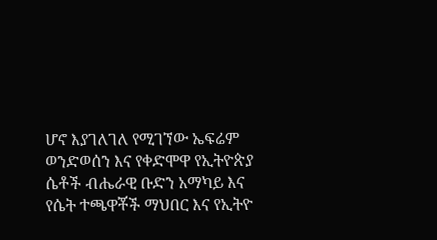ሆኖ እያገለገለ የሚገኘው ኤፍሬም ወንድወሰን እና የቀድሞዋ የኢትዮጵያ ሴቶች ብሔራዊ ቡድን አማካይ እና የሴት ተጫዋቾች ማህበር እና የኢትዮ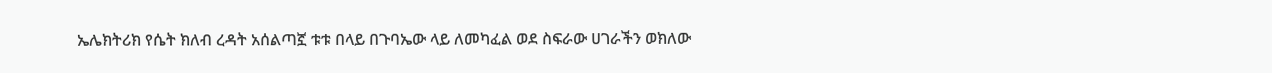ኤሌክትሪክ የሴት ክለብ ረዳት አሰልጣኟ ቱቱ በላይ በጉባኤው ላይ ለመካፈል ወደ ስፍራው ሀገራችን ወክለው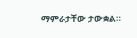ማምራታቸው ታውቋል።